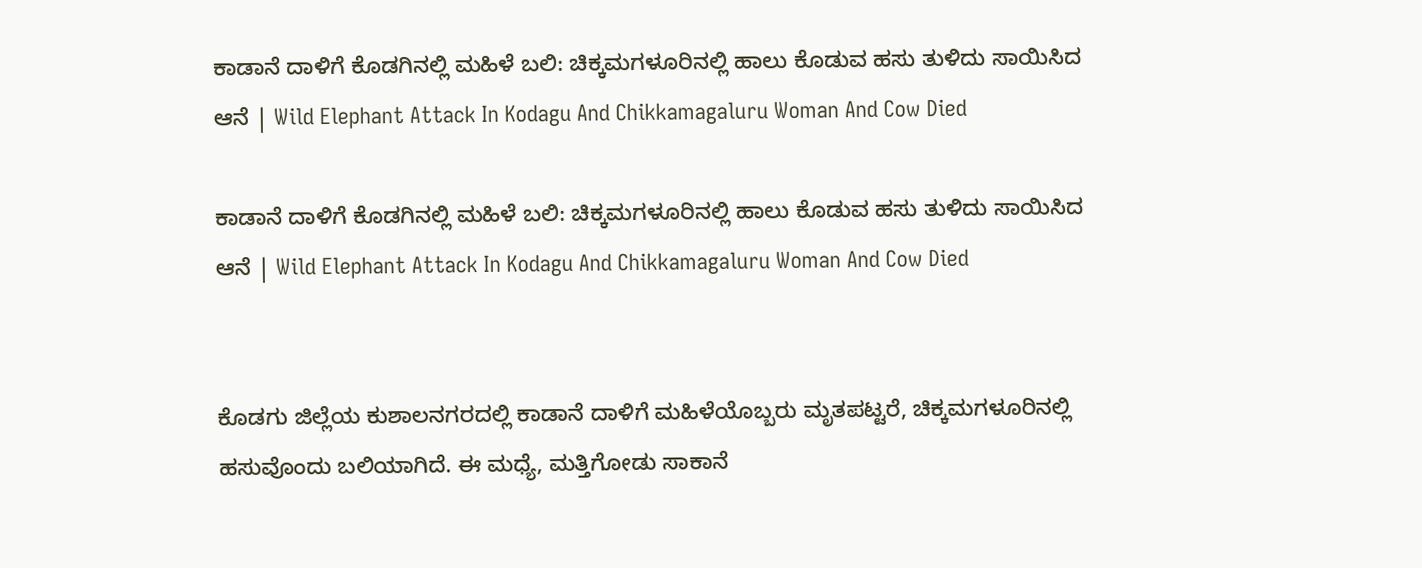ಕಾಡಾನೆ ದಾಳಿಗೆ ಕೊಡಗಿನಲ್ಲಿ ಮಹಿಳೆ ಬಲಿ: ಚಿಕ್ಕಮಗಳೂರಿನಲ್ಲಿ ಹಾಲು ಕೊಡುವ ಹಸು ತುಳಿದು ಸಾಯಿಸಿದ ಆನೆ | Wild Elephant Attack In Kodagu And Chikkamagaluru Woman And Cow Died

ಕಾಡಾನೆ ದಾಳಿಗೆ ಕೊಡಗಿನಲ್ಲಿ ಮಹಿಳೆ ಬಲಿ: ಚಿಕ್ಕಮಗಳೂರಿನಲ್ಲಿ ಹಾಲು ಕೊಡುವ ಹಸು ತುಳಿದು ಸಾಯಿಸಿದ ಆನೆ | Wild Elephant Attack In Kodagu And Chikkamagaluru Woman And Cow Died


ಕೊಡಗು ಜಿಲ್ಲೆಯ ಕುಶಾಲನಗರದಲ್ಲಿ ಕಾಡಾನೆ ದಾಳಿಗೆ ಮಹಿಳೆಯೊಬ್ಬರು ಮೃತಪಟ್ಟರೆ, ಚಿಕ್ಕಮಗಳೂರಿನಲ್ಲಿ ಹಸುವೊಂದು ಬಲಿಯಾಗಿದೆ. ಈ ಮಧ್ಯೆ, ಮತ್ತಿಗೋಡು ಸಾಕಾನೆ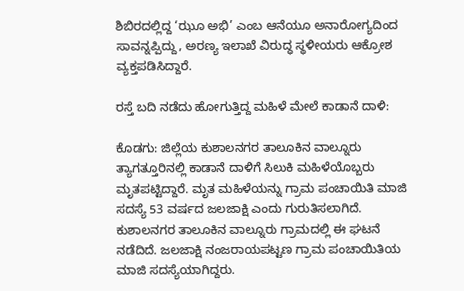ಶಿಬಿರದಲ್ಲಿದ್ದ ‘ಝೂ ಅಭಿ’ ಎಂಬ ಆನೆಯೂ ಅನಾರೋಗ್ಯದಿಂದ ಸಾವನ್ನಪ್ಪಿದ್ದು, ಅರಣ್ಯ ಇಲಾಖೆ ವಿರುದ್ಧ ಸ್ಥಳೀಯರು ಆಕ್ರೋಶ ವ್ಯಕ್ತಪಡಿಸಿದ್ದಾರೆ.

ರಸ್ತೆ ಬದಿ ನಡೆದು ಹೋಗುತ್ತಿದ್ದ ಮಹಿಳೆ ಮೇಲೆ ಕಾಡಾನೆ ದಾಳಿ:

ಕೊಡಗು: ಜಿಲ್ಲೆಯ ಕುಶಾಲನಗರ ತಾಲೂಕಿನ ವಾಲ್ನೂರು ತ್ಯಾಗತ್ತೂರಿನಲ್ಲಿ ಕಾಡಾನೆ ದಾಳಿಗೆ ಸಿಲುಕಿ ಮಹಿಳೆಯೊಬ್ಬರು ಮೃತಪಟ್ಟಿದ್ದಾರೆ. ಮೃತ ಮಹಿಳೆಯನ್ನು ಗ್ರಾಮ ಪಂಚಾಯಿತಿ ಮಾಜಿ ಸದಸ್ಯೆ 53 ವರ್ಷದ ಜಲಜಾಕ್ಷಿ ಎಂದು ಗುರುತಿಸಲಾಗಿದೆ. ಕುಶಾಲನಗರ ತಾಲೂಕಿನ ವಾಲ್ನೂರು ಗ್ರಾಮದಲ್ಲಿ ಈ ಘಟನೆ ನಡೆದಿದೆ. ಜಲಜಾಕ್ಷಿ ನಂಜರಾಯಪಟ್ಟಣ ಗ್ರಾಮ ಪಂಚಾಯಿತಿಯ ಮಾಜಿ ಸದಸ್ಯೆಯಾಗಿದ್ದರು.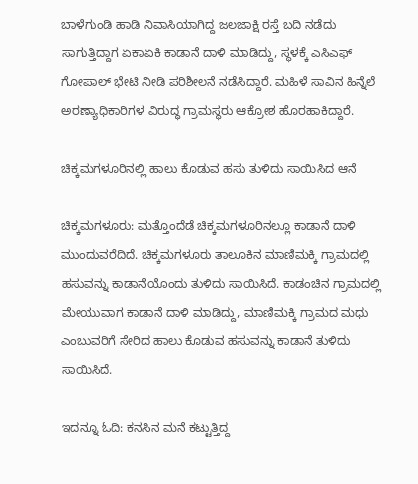ಬಾಳೆಗುಂಡಿ ಹಾಡಿ‌ ನಿವಾಸಿಯಾಗಿದ್ದ ಜಲಜಾಕ್ಷಿ‌ ರಸ್ತೆ ಬದಿ ನಡೆದು ಸಾಗುತ್ತಿದ್ದಾಗ ಏಕಾಏಕಿ ಕಾಡಾನೆ ದಾಳಿ‌ ಮಾಡಿದ್ದು, ಸ್ಥಳಕ್ಕೆ‌ ಎಸಿಎಫ್ ಗೋಪಾಲ್ ಭೇಟಿ ನೀಡಿ ಪರಿಶೀಲನೆ ನಡೆಸಿದ್ದಾರೆ. ಮಹಿಳೆ ಸಾವಿನ ಹಿನ್ನೆಲೆ ಅರಣ್ಯಾಧಿಕಾರಿಗಳ‌ ವಿರುದ್ಧ ಗ್ರಾಮಸ್ಥರು ಆಕ್ರೋಶ ಹೊರಹಾಕಿದ್ದಾರೆ.

ಚಿಕ್ಕಮಗಳೂರಿನಲ್ಲಿ ಹಾಲು ಕೊಡುವ ಹಸು ತುಳಿದು ಸಾಯಿಸಿದ ಆನೆ

ಚಿಕ್ಕಮಗಳೂರು: ಮತ್ತೊಂದೆಡೆ ಚಿಕ್ಕಮಗಳೂರಿನಲ್ಲೂ ಕಾಡಾನೆ ದಾಳಿ ಮುಂದುವರೆದಿದೆ. ಚಿಕ್ಕಮಗಳೂರು ತಾಲೂಕಿನ ಮಾಣಿಮಕ್ಕಿ ಗ್ರಾಮದಲ್ಲಿ ಹಸುವನ್ನು ಕಾಡಾನೆಯೊಂದು ತುಳಿದು ಸಾಯಿಸಿದೆ. ಕಾಡಂಚಿನ ಗ್ರಾಮದಲ್ಲಿ ಮೇಯುವಾಗ ಕಾಡಾನೆ ದಾಳಿ ಮಾಡಿದ್ದು, ಮಾಣಿಮಕ್ಕಿ ಗ್ರಾಮದ ಮಧು ಎಂಬುವರಿಗೆ ಸೇರಿದ ಹಾಲು ಕೊಡುವ ಹಸುವನ್ನು ಕಾಡಾನೆ ತುಳಿದು ಸಾಯಿಸಿದೆ.

ಇದನ್ನೂ ಓದಿ: ಕನಸಿನ ಮನೆ ಕಟ್ಟುತ್ತಿದ್ದ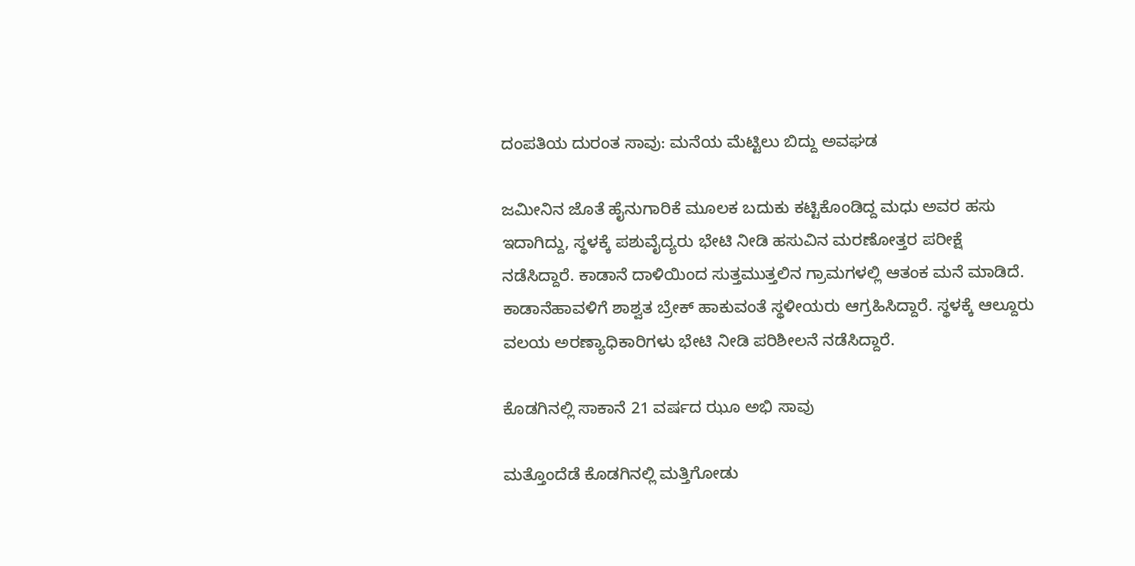ದಂಪತಿಯ ದುರಂತ ಸಾವು: ಮನೆಯ ಮೆಟ್ಟಿಲು ಬಿದ್ದು ಅವಘಡ

ಜಮೀನಿನ ಜೊತೆ ಹೈನುಗಾರಿಕೆ ಮೂಲಕ ಬದುಕು ಕಟ್ಟಿಕೊಂಡಿದ್ದ ಮಧು ಅವರ ಹಸು ಇದಾಗಿದ್ದು, ಸ್ಥಳಕ್ಕೆ ಪಶುವೈದ್ಯರು ಭೇಟಿ ನೀಡಿ ಹಸುವಿನ ಮರಣೋತ್ತರ ಪರೀಕ್ಷೆ ನಡೆಸಿದ್ದಾರೆ. ಕಾಡಾನೆ ದಾಳಿಯಿಂದ ಸುತ್ತಮುತ್ತಲಿನ ಗ್ರಾಮಗಳಲ್ಲಿ ಆತಂಕ ಮನೆ ಮಾಡಿದೆ. ಕಾಡಾನೆಹಾವಳಿಗೆ ಶಾಶ್ವತ ಬ್ರೇಕ್ ಹಾಕುವಂತೆ ಸ್ಥಳೀಯರು ಆಗ್ರಹಿಸಿದ್ದಾರೆ. ಸ್ಥಳಕ್ಕೆ ಆಲ್ದೂರು ವಲಯ ಅರಣ್ಯಾಧಿಕಾರಿಗಳು ಭೇಟಿ ನೀಡಿ ಪರಿಶೀಲನೆ ನಡೆಸಿದ್ದಾರೆ.

ಕೊಡಗಿನಲ್ಲಿ ಸಾಕಾನೆ 21 ವರ್ಷದ ಝೂ ಅಭಿ ಸಾವು

ಮತ್ತೊಂದೆಡೆ ಕೊಡಗಿನಲ್ಲಿ ಮತ್ತಿಗೋಡು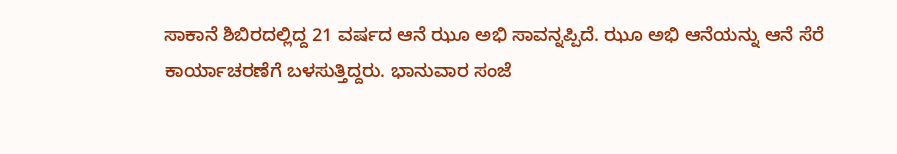ಸಾಕಾನೆ ಶಿಬಿರದಲ್ಲಿದ್ದ 21 ವರ್ಷದ ಆನೆ ಝೂ ಅಭಿ ಸಾವನ್ನಪ್ಪಿದೆ. ಝೂ ಅಭಿ ಆನೆಯನ್ನು ಆನೆ ಸೆರೆ ಕಾರ್ಯಾಚರಣೆಗೆ ಬಳಸುತ್ತಿದ್ದರು. ಭಾನುವಾರ ಸಂಜೆ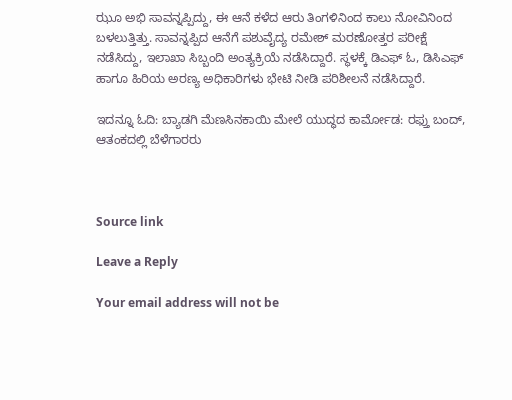ಝೂ ಅಭಿ ಸಾವನ್ನಪ್ಪಿದ್ದು, ಈ ಆನೆ ಕಳೆದ ಆರು ತಿಂಗಳಿನಿಂದ ಕಾಲು ನೋವಿನಿಂದ ಬಳಲುತ್ತಿತ್ತು. ಸಾವನ್ನಪ್ಪಿದ ಆನೆಗೆ ಪಶುವೈದ್ಯ ರಮೇಶ್ ಮರಣೋತ್ತರ ಪರೀಕ್ಷೆ ನಡೆಸಿದ್ದು, ಇಲಾಖಾ ಸಿಬ್ಬಂದಿ ಅಂತ್ಯಕ್ರಿಯೆ ನಡೆಸಿದ್ದಾರೆ. ಸ್ಥಳಕ್ಕೆ ಡಿಎಫ್ ಓ, ಡಿಸಿಎಫ್ ಹಾಗೂ ಹಿರಿಯ ಅರಣ್ಯ ಅಧಿಕಾರಿಗಳು ಭೇಟಿ ನೀಡಿ ಪರಿಶೀಲನೆ ನಡೆಸಿದ್ದಾರೆ.

ಇದನ್ನೂ ಓದಿ: ಬ್ಯಾಡಗಿ ಮೆಣಸಿನಕಾಯಿ ಮೇಲೆ ಯುದ್ಧದ ಕಾರ್ಮೋಡ: ರಫ್ತು ಬಂದ್, ಆತಂಕದಲ್ಲಿ ಬೆಳೆಗಾರರು



Source link

Leave a Reply

Your email address will not be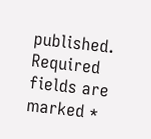published. Required fields are marked *